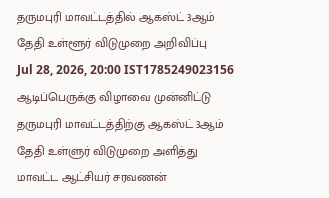தருமபுரி மாவட்டத்தில் ஆகஸ்ட் 3ஆம் தேதி உள்ளூர் விடுமுறை அறிவிப்பு
Jul 28, 2026, 20:00 IST1785249023156
ஆடிப்பெருக்கு விழாவை முன்னிட்டு தருமபுரி மாவட்டத்திற்கு ஆகஸ்ட் 3ஆம் தேதி உள்ளுர் விடுமுறை அளித்து மாவட்ட ஆட்சியர் சரவணன்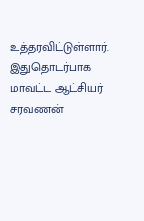உத்தரவிட்டுள்ளார்.
இதுதொடர்பாக மாவட்ட ஆட்சியர் சரவணன்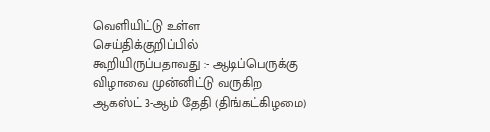வெளியிட்டு உள்ள செய்திக்குறிப்பில் கூறியிருப்பதாவது :- ஆடிப்பெருக்கு விழாவை முன்னிட்டு வருகிற ஆகஸ்ட் 3-ஆம் தேதி (திங்கட்கிழமை)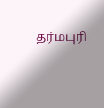தர்மபுரி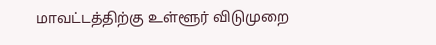மாவட்டத்திற்கு உள்ளூர் விடுமுறை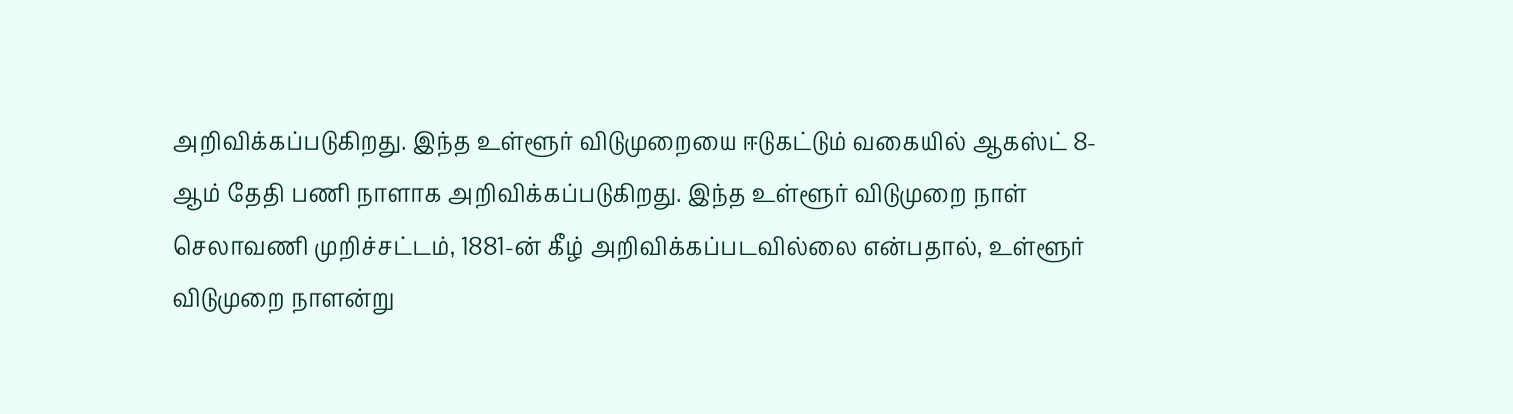அறிவிக்கப்படுகிறது. இந்த உள்ளூர் விடுமுறையை ஈடுகட்டும் வகையில் ஆகஸ்ட் 8-ஆம் தேதி பணி நாளாக அறிவிக்கப்படுகிறது. இந்த உள்ளூர் விடுமுறை நாள் செலாவணி முறிச்சட்டம், 1881-ன் கீழ் அறிவிக்கப்படவில்லை என்பதால், உள்ளூர் விடுமுறை நாளன்று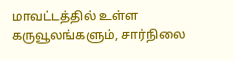மாவட்டத்தில் உள்ள கருவூலங்களும், சார்நிலை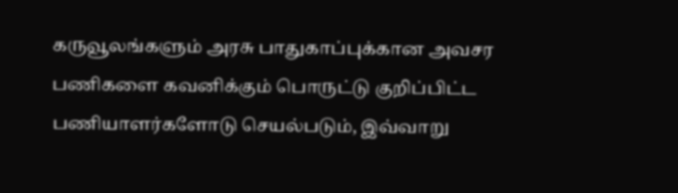கருவூலங்களும் அரசு பாதுகாப்புக்கான அவசர பணிகளை கவனிக்கும் பொருட்டு குறிப்பிட்ட பணியாளர்களோடு செயல்படும், இவ்வாறு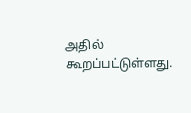அதில் கூறப்பட்டுள்ளது.